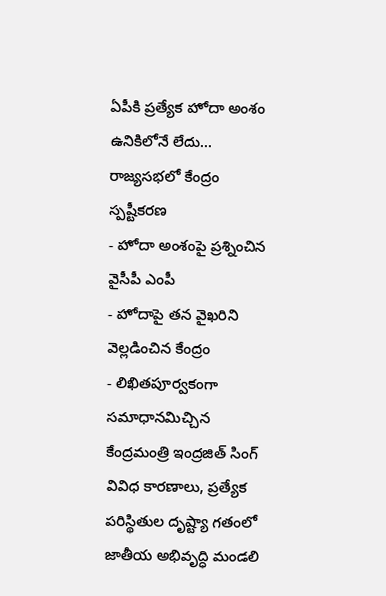ఏపీకి ప్రత్యేక హోదా అంశం ఉనికిలోనే లేదు... రాజ్యసభలో కేంద్రం స్పష్టీకరణ
- హోదా అంశంపై ప్రశ్నించిన వైసీపీ ఎంపీ
- హోదాపై తన వైఖరిని వెల్లడించిన కేంద్రం
- లిఖితపూర్వకంగా సమాధానమిచ్చిన కేంద్రమంత్రి ఇంద్రజిత్ సింగ్
వివిధ కారణాలు, ప్రత్యేక పరిస్థితుల దృష్ట్యా గతంలో జాతీయ అభివృద్ధి మండలి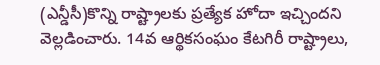(ఎన్డీసీ)కొన్ని రాష్ట్రాలకు ప్రత్యేక హోదా ఇచ్చిందని వెల్లడించారు. 14వ ఆర్థికసంఘం కేటగిరీ రాష్ట్రాలు,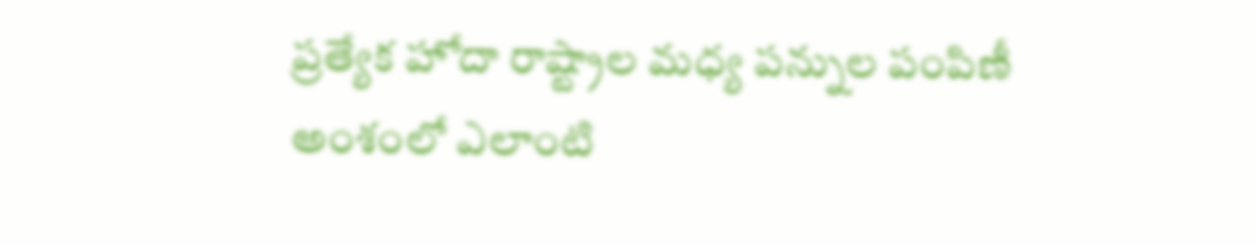ప్రత్యేక హోదా రాష్ట్రాల మధ్య పన్నుల పంపిణీ అంశంలో ఎలాంటి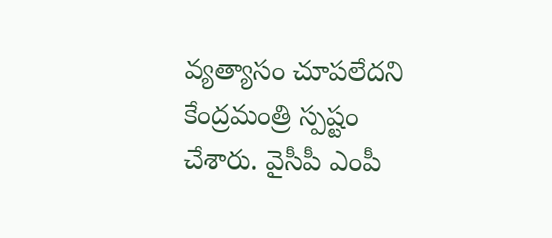వ్యత్యాసం చూపలేదని కేంద్రమంత్రి స్పష్టం చేశారు. వైసీపీ ఎంపీ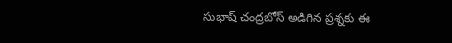సుభాష్ చంద్రబోస్ అడిగిన ప్రశ్నకు ఈ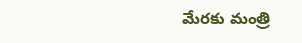మేరకు మంత్రి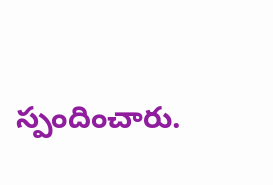స్పందించారు.